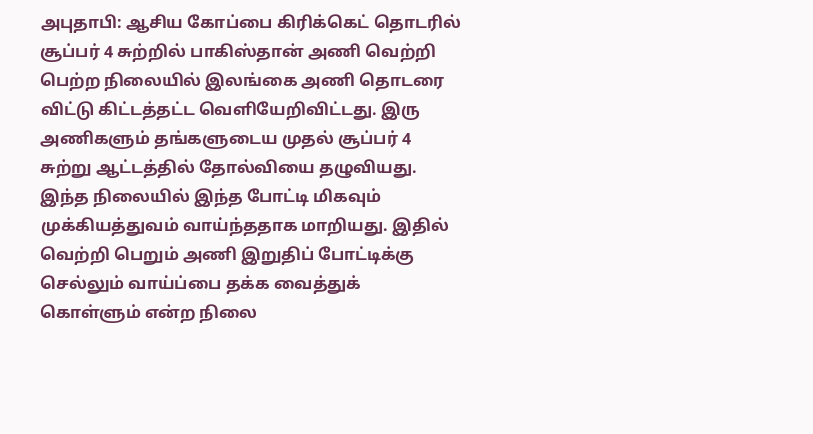அபுதாபி: ஆசிய கோப்பை கிரிக்கெட் தொடரில் சூப்பர் 4 சுற்றில் பாகிஸ்தான் அணி வெற்றி பெற்ற நிலையில் இலங்கை அணி தொடரை விட்டு கிட்டத்தட்ட வெளியேறிவிட்டது. இரு அணிகளும் தங்களுடைய முதல் சூப்பர் 4 சுற்று ஆட்டத்தில் தோல்வியை தழுவியது.
இந்த நிலையில் இந்த போட்டி மிகவும் முக்கியத்துவம் வாய்ந்ததாக மாறியது. இதில் வெற்றி பெறும் அணி இறுதிப் போட்டிக்கு செல்லும் வாய்ப்பை தக்க வைத்துக் கொள்ளும் என்ற நிலை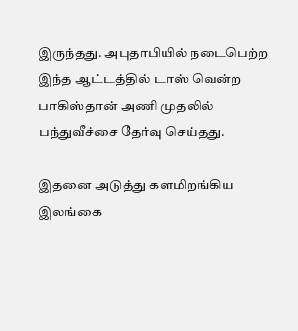இருந்தது. அபுதாபியில் நடைபெற்ற இந்த ஆட்டத்தில் டாஸ் வென்ற பாகிஸ்தான் அணி முதலில் பந்துவீச்சை தேர்வு செய்தது.

இதனை அடுத்து களமிறங்கிய இலங்கை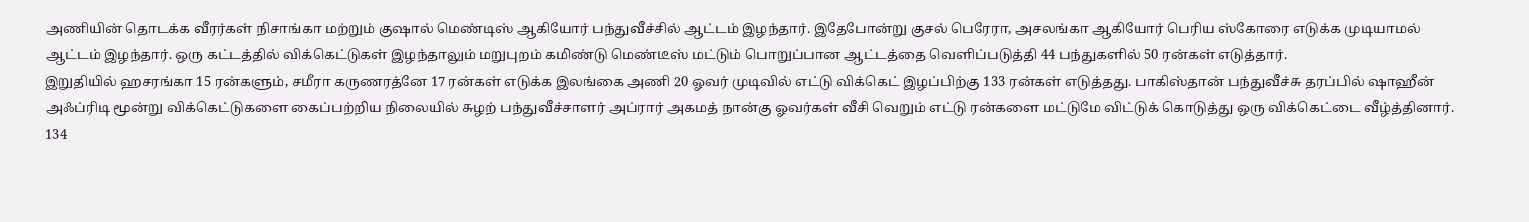அணியின் தொடக்க வீரர்கள் நிசாங்கா மற்றும் குஷால் மெண்டிஸ் ஆகியோர் பந்துவீச்சில் ஆட்டம் இழந்தார். இதேபோன்று குசல் பெரேரா, அசலங்கா ஆகியோர் பெரிய ஸ்கோரை எடுக்க முடியாமல் ஆட்டம் இழந்தார். ஒரு கட்டத்தில் விக்கெட்டுகள் இழந்தாலும் மறுபுறம் கமிண்டு மெண்டீஸ் மட்டும் பொறுப்பான ஆட்டத்தை வெளிப்படுத்தி 44 பந்துகளில் 50 ரன்கள் எடுத்தார்.
இறுதியில் ஹசரங்கா 15 ரன்களும், சமீரா கருணரத்னே 17 ரன்கள் எடுக்க இலங்கை அணி 20 ஓவர் முடிவில் எட்டு விக்கெட் இழப்பிற்கு 133 ரன்கள் எடுத்தது. பாகிஸ்தான் பந்துவீச்சு தரப்பில் ஷாஹீன் அஃப்ரிடி மூன்று விக்கெட்டுகளை கைப்பற்றிய நிலையில் சுழற் பந்துவீச்சாளர் அப்ரார் அகமத் நான்கு ஓவர்கள் வீசி வெறும் எட்டு ரன்களை மட்டுமே விட்டுக் கொடுத்து ஒரு விக்கெட்டை வீழ்த்தினார்.
134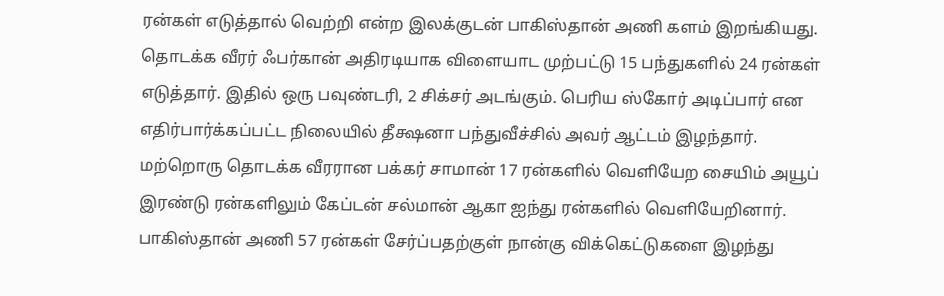ரன்கள் எடுத்தால் வெற்றி என்ற இலக்குடன் பாகிஸ்தான் அணி களம் இறங்கியது. தொடக்க வீரர் ஃபர்கான் அதிரடியாக விளையாட முற்பட்டு 15 பந்துகளில் 24 ரன்கள் எடுத்தார். இதில் ஒரு பவுண்டரி, 2 சிக்சர் அடங்கும். பெரிய ஸ்கோர் அடிப்பார் என எதிர்பார்க்கப்பட்ட நிலையில் தீக்ஷனா பந்துவீச்சில் அவர் ஆட்டம் இழந்தார்.
மற்றொரு தொடக்க வீரரான பக்கர் சாமான் 17 ரன்களில் வெளியேற சையிம் அயூப் இரண்டு ரன்களிலும் கேப்டன் சல்மான் ஆகா ஐந்து ரன்களில் வெளியேறினார். பாகிஸ்தான் அணி 57 ரன்கள் சேர்ப்பதற்குள் நான்கு விக்கெட்டுகளை இழந்து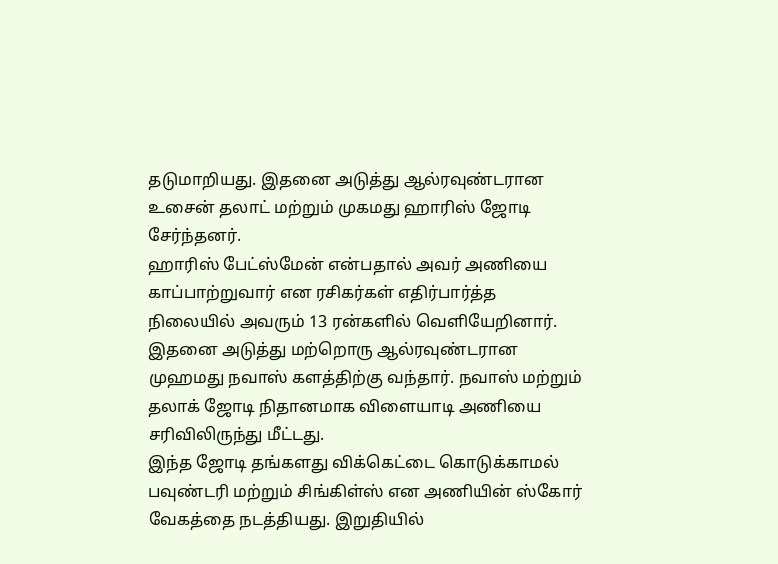தடுமாறியது. இதனை அடுத்து ஆல்ரவுண்டரான உசைன் தலாட் மற்றும் முகமது ஹாரிஸ் ஜோடி சேர்ந்தனர்.
ஹாரிஸ் பேட்ஸ்மேன் என்பதால் அவர் அணியை காப்பாற்றுவார் என ரசிகர்கள் எதிர்பார்த்த நிலையில் அவரும் 13 ரன்களில் வெளியேறினார். இதனை அடுத்து மற்றொரு ஆல்ரவுண்டரான முஹமது நவாஸ் களத்திற்கு வந்தார். நவாஸ் மற்றும் தலாக் ஜோடி நிதானமாக விளையாடி அணியை சரிவிலிருந்து மீட்டது.
இந்த ஜோடி தங்களது விக்கெட்டை கொடுக்காமல் பவுண்டரி மற்றும் சிங்கிள்ஸ் என அணியின் ஸ்கோர் வேகத்தை நடத்தியது. இறுதியில்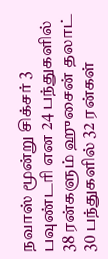நவாஸ் மூன்று சிக்சர் 3 பவுண்டரி என 24 பந்துகளில் 38 ரன்களும் ஹுசைன் தலாட் 30 பந்துகளில் 32 ரன்கள்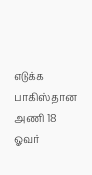எடுக்க பாகிஸ்தான அணி 18 ஓவர்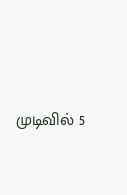முடிவில் 5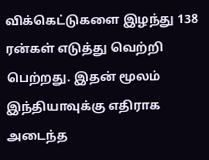விக்கெட்டுகளை இழந்து 138 ரன்கள் எடுத்து வெற்றி பெற்றது. இதன் மூலம் இந்தியாவுக்கு எதிராக அடைந்த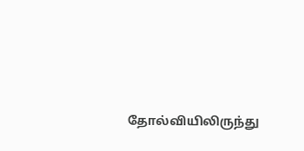தோல்வியிலிருந்து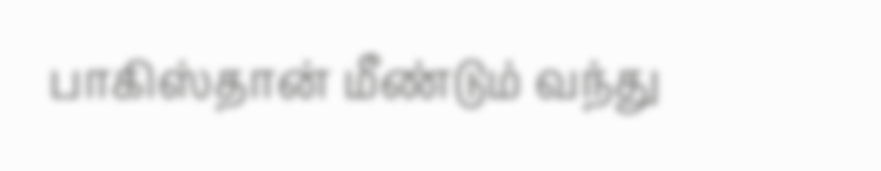பாகிஸ்தான் மீண்டும் வந்து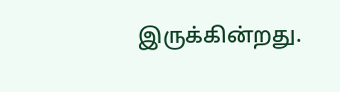இருக்கின்றது.